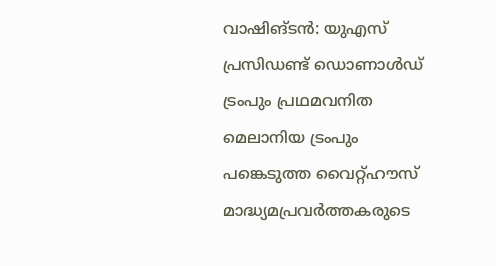വാഷിങ്ടൻ: യുഎസ് പ്രസിഡണ്ട് ഡൊണാൾഡ് ട്രംപും പ്രഥമവനിത മെലാനിയ ട്രംപും പങ്കെടുത്ത വൈറ്റ്ഹൗസ് മാദ്ധ്യമപ്രവർത്തകരുടെ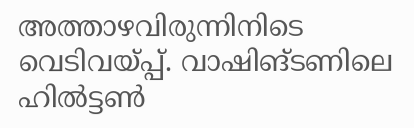അത്താഴവിരുന്നിനിടെ വെടിവയ്പ്പ്. വാഷിങ്ടണിലെ ഹിൽട്ടൺ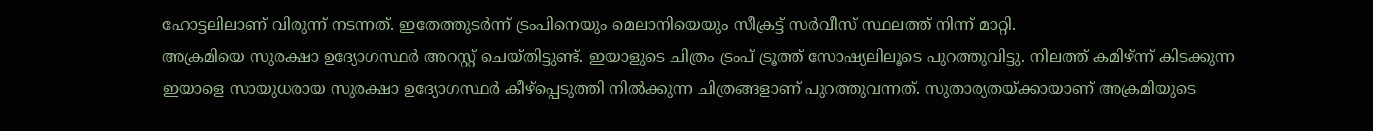ഹോട്ടലിലാണ് വിരുന്ന് നടന്നത്. ഇതേത്തുടർന്ന് ട്രംപിനെയും മെലാനിയെയും സീക്രട്ട് സർവീസ് സ്ഥലത്ത് നിന്ന് മാറ്റി.
അക്രമിയെ സുരക്ഷാ ഉദ്യോഗസ്ഥർ അറസ്റ്റ് ചെയ്തിട്ടുണ്ട്. ഇയാളുടെ ചിത്രം ട്രംപ് ട്രൂത്ത് സോഷ്യലിലൂടെ പുറത്തുവിട്ടു. നിലത്ത് കമിഴ്ന്ന് കിടക്കുന്ന ഇയാളെ സായുധരായ സുരക്ഷാ ഉദ്യോഗസ്ഥർ കീഴ്പ്പെടുത്തി നിൽക്കുന്ന ചിത്രങ്ങളാണ് പുറത്തുവന്നത്. സുതാര്യതയ്ക്കായാണ് അക്രമിയുടെ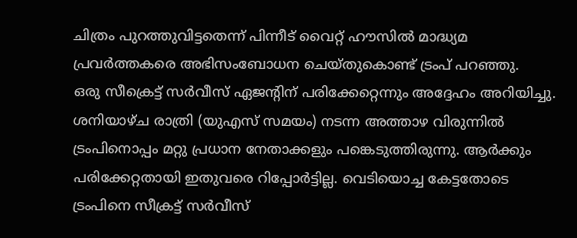ചിത്രം പുറത്തുവിട്ടതെന്ന് പിന്നീട് വൈറ്റ് ഹൗസിൽ മാദ്ധ്യമ പ്രവർത്തകരെ അഭിസംബോധന ചെയ്തുകൊണ്ട് ട്രംപ് പറഞ്ഞു.
ഒരു സീക്രെട്ട് സർവീസ് ഏജന്റിന് പരിക്കേറ്റെന്നും അദ്ദേഹം അറിയിച്ചു. ശനിയാഴ്ച രാത്രി (യുഎസ് സമയം) നടന്ന അത്താഴ വിരുന്നിൽ ട്രംപിനൊപ്പം മറ്റു പ്രധാന നേതാക്കളും പങ്കെടുത്തിരുന്നു. ആർക്കും പരിക്കേറ്റതായി ഇതുവരെ റിപ്പോർട്ടില്ല. വെടിയൊച്ച കേട്ടതോടെ ട്രംപിനെ സീക്രട്ട് സർവീസ്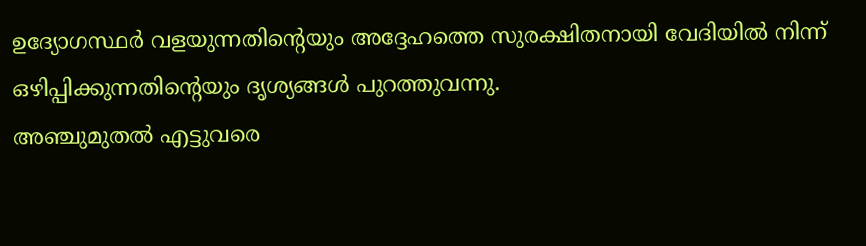ഉദ്യോഗസ്ഥർ വളയുന്നതിന്റെയും അദ്ദേഹത്തെ സുരക്ഷിതനായി വേദിയിൽ നിന്ന് ഒഴിപ്പിക്കുന്നതിന്റെയും ദൃശ്യങ്ങൾ പുറത്തുവന്നു.
അഞ്ചുമുതൽ എട്ടുവരെ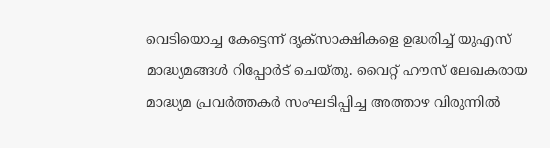വെടിയൊച്ച കേട്ടെന്ന് ദൃക്സാക്ഷികളെ ഉദ്ധരിച്ച് യുഎസ് മാദ്ധ്യമങ്ങൾ റിപ്പോർട് ചെയ്തു. വൈറ്റ് ഹൗസ് ലേഖകരായ മാദ്ധ്യമ പ്രവർത്തകർ സംഘടിപ്പിച്ച അത്താഴ വിരുന്നിൽ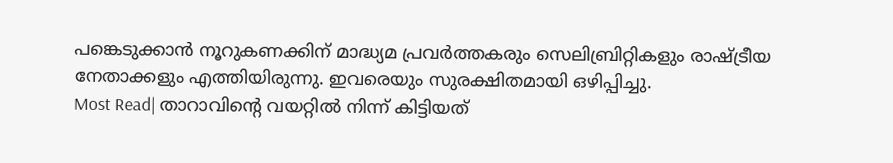പങ്കെടുക്കാൻ നൂറുകണക്കിന് മാദ്ധ്യമ പ്രവർത്തകരും സെലിബ്രിറ്റികളും രാഷ്ട്രീയ നേതാക്കളും എത്തിയിരുന്നു. ഇവരെയും സുരക്ഷിതമായി ഒഴിപ്പിച്ചു.
Most Read| താറാവിന്റെ വയറ്റിൽ നിന്ന് കിട്ടിയത്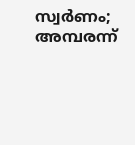സ്വർണം; അമ്പരന്ന്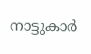നാട്ടുകാർ